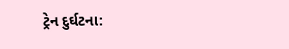ટ્રેન દુર્ઘટના: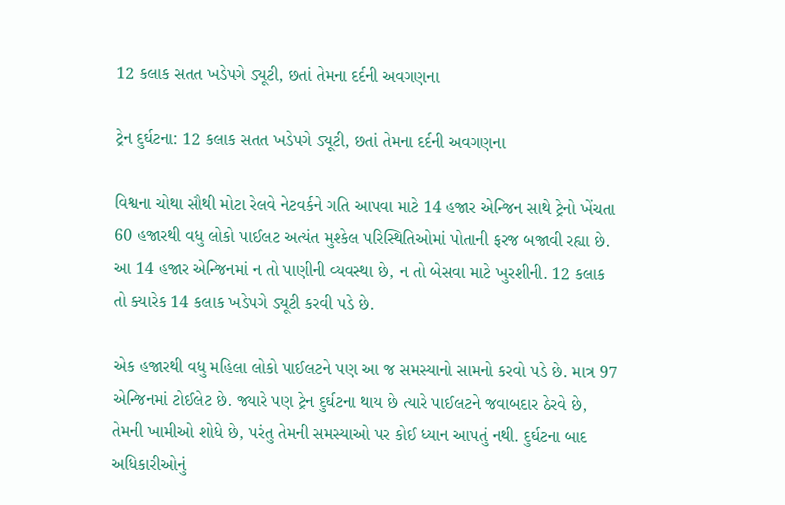12 કલાક સતત ખડેપગે ડ્યૂટી, છતાં તેમના દર્દની અવગણના

ટ્રેન દુર્ઘટના: 12 કલાક સતત ખડેપગે ડ્યૂટી, છતાં તેમના દર્દની અવગણના

વિશ્વના ચોથા સૌથી મોટા રેલવે નેટવર્કને ગતિ આપવા માટે 14 હજાર એન્જિન સાથે ટ્રેનો ખેંચતા 60 હજારથી વધુ લોકો પાઈલટ અત્યંત મુશ્કેલ પરિસ્થિતિઓમાં પોતાની ફરજ બજાવી રહ્યા છે. આ 14 હજાર એન્જિનમાં ન તો પાણીની વ્યવસ્થા છે, ન તો બેસવા માટે ખુરશીની. 12 કલાક તો ક્યારેક 14 કલાક ખડેપગે ડ્યૂટી કરવી પડે છે.

એક હજારથી વધુ મહિલા લોકો પાઈલટને પણ આ જ સમસ્યાનો સામનો કરવો પડે છે. માત્ર 97 એન્જિનમાં ટોઈલેટ છે. જ્યારે પણ ટ્રેન દુર્ઘટના થાય છે ત્યારે પાઈલટને જવાબદાર ઠેરવે છે, તેમની ખામીઓ શોધે છે, પરંતુ તેમની સમસ્યાઓ પર કોઈ ધ્યાન આપતું નથી. દુર્ઘટના બાદ અધિકારીઓનું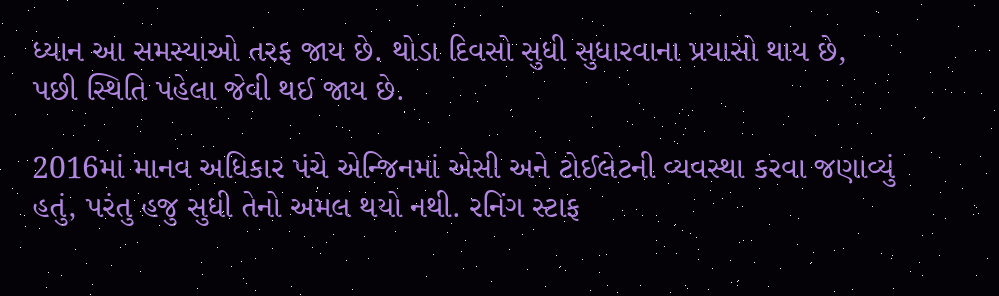ધ્યાન આ સમસ્યાઓ તરફ જાય છે. થોડા દિવસો સુધી સુધારવાના પ્રયાસો થાય છે, પછી સ્થિતિ પહેલા જેવી થઈ જાય છે.

2016માં માનવ અધિકાર પંચે એન્જિનમાં એસી અને ટોઈલેટની વ્યવસ્થા કરવા જણાવ્યું હતું, પરંતુ હજુ સુધી તેનો અમલ થયો નથી. રનિંગ સ્ટાફ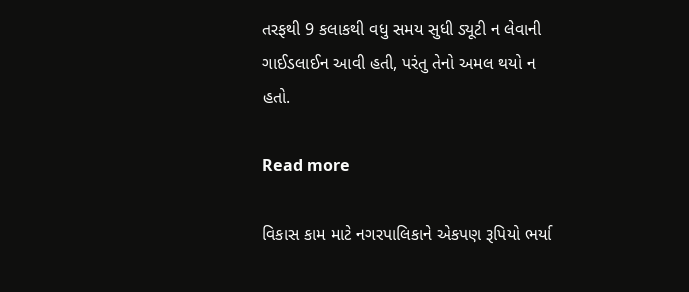તરફથી 9 કલાકથી વધુ સમય સુધી ડ્યૂટી ન લેવાની ગાઈડલાઈન આવી હતી, પરંતુ તેનો અમલ થયો ન હતો.

Read more

વિકાસ કામ માટે નગરપાલિકાને એકપણ રૂપિયો ભર્યા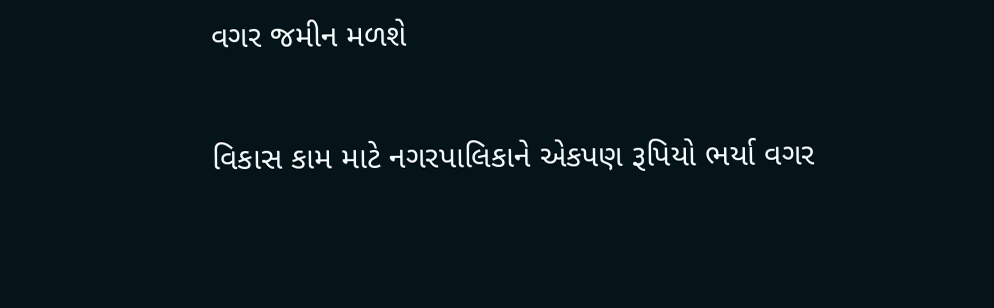વગર જમીન મળશે

વિકાસ કામ માટે નગરપાલિકાને એકપણ રૂપિયો ભર્યા વગર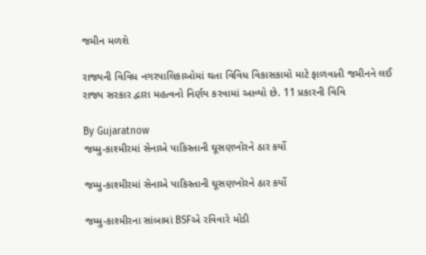જમીન મળશે

રાજ્યની વિવિધ નગરપાલિકાઓમાં થતા વિવિધ વિકાસકામો માટે ફાળવાતી જમીનને લઈ રાજ્ય સરકાર દ્વારા મહત્વનો નિર્ણય કરવામાં આવ્યો છે. 11 પ્રકારની વિવિ

By Gujaratnow
જમ્મુ-કાશ્મીરમાં સેનાએ પાકિસ્તાની ઘૂસણખોરને ઠાર કર્યો

જમ્મુ-કાશ્મીરમાં સેનાએ પાકિસ્તાની ઘૂસણખોરને ઠાર કર્યો

જમ્મુ-કાશ્મીરના સાંબામાં BSFએ રવિવારે મોડી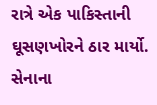રાત્રે એક પાકિસ્તાની ઘૂસણખોરને ઠાર માર્યો. સેનાના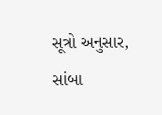સૂત્રો અનુસાર, સાંબા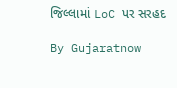જિલ્લામાં LoC પર સરહદ

By Gujaratnow